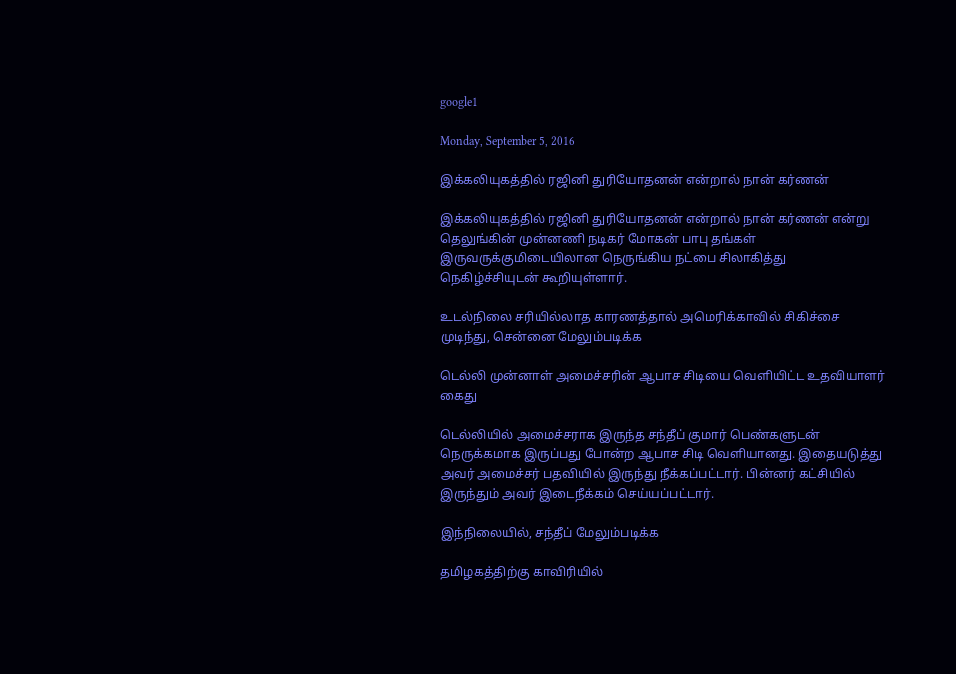google1

Monday, September 5, 2016

இக்கலியுகத்தில் ரஜினி துரியோதனன் என்றால் நான் கர்ணன்

இக்கலியுகத்தில் ரஜினி துரியோதனன் என்றால் நான் கர்ணன் என்று தெலுங்கின் முன்னணி நடிகர் மோகன் பாபு தங்கள் இருவருக்குமிடையிலான நெருங்கிய நட்பை சிலாகித்து நெகிழ்ச்சியுடன் கூறியுள்ளார்.

உடல்நிலை சரியில்லாத காரணத்தால் அமெரிக்காவில் சிகிச்சை முடிந்து, சென்னை மேலும்படிக்க

டெல்லி முன்னாள் அமைச்சரின் ஆபாச சிடியை வெளியிட்ட உதவியாளர் கைது

டெல்லியில் அமைச்சராக இருந்த சந்தீப் குமார் பெண்களுடன் நெருக்கமாக இருப்பது போன்ற ஆபாச சிடி வெளியானது. இதையடுத்து அவர் அமைச்சர் பதவியில் இருந்து நீக்கப்பட்டார். பின்னர் கட்சியில் இருந்தும் அவர் இடைநீக்கம் செய்யப்பட்டார்.

இந்நிலையில், சந்தீப் மேலும்படிக்க

தமிழகத்திற்கு காவிரியில்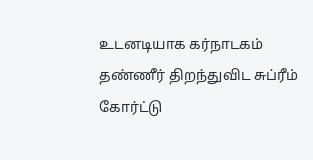உடனடியாக கர்நாடகம் தண்ணீர் திறந்துவிட சுப்ரீம் கோர்ட்டு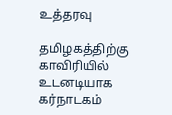உத்தரவு

தமிழகத்திற்கு காவிரியில் உடனடியாக கர்நாடகம்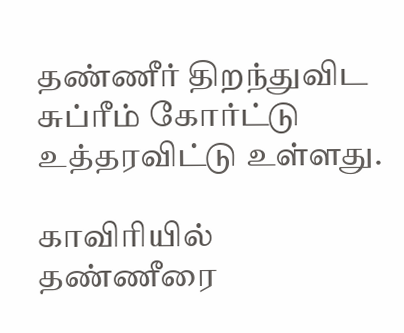தண்ணீர் திறந்துவிட சுப்ரீம் கோர்ட்டு உத்தரவிட்டு உள்ளது.

காவிரியில் தண்ணீரை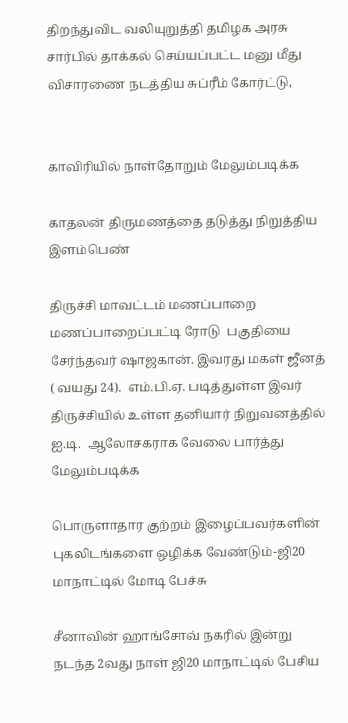திறந்துவிட வலியுறுத்தி தமிழக அரசு சார்பில் தாக்கல் செய்யப்பட்ட மனு மீது விசாரணை நடத்திய சுப்ரீம் கோர்ட்டு,


காவிரியில் நாள்தோறும் மேலும்படிக்க

காதலன் திருமணத்தை தடுத்து நிறுத்திய இளம்பெண்

திருச்சி மாவட்டம் மணப்பாறை  மணப்பாறைப்பட்டி ரோடு  பகுதியை சேர்ந்தவர் ஷாஜகான். இவரது மகள் ஜீனத் ( வயது 24).  எம்.பி.ஏ. படித்துள்ள இவர்  திருச்சியில் உள்ள தனியார் நிறுவனத்தில் ஐ.டி.  ஆலோசகராக வேலை பார்த்து மேலும்படிக்க

பொருளாதார குற்றம் இழைப்பவர்களின் புகலிடங்களை ஒழிக்க வேண்டும்-ஜி20 மாநாட்டில் மோடி பேச்சு

சீனாவின் ஹாங்சோவ் நகரில் இன்று நடந்த 2வது நாள் ஜி20 மாநாட்டில் பேசிய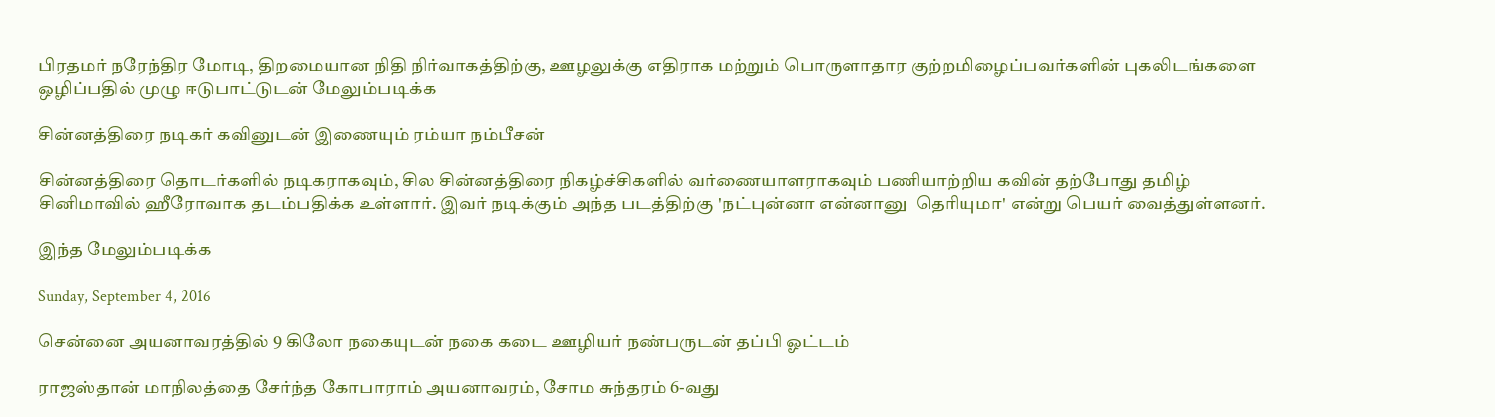பிரதமர் நரேந்திர மோடி, திறமையான நிதி நிர்வாகத்திற்கு, ஊழலுக்கு எதிராக மற்றும் பொருளாதார குற்றமிழைப்பவர்களின் புகலிடங்களை ஒழிப்பதில் முழு ஈடுபாட்டுடன் மேலும்படிக்க

சின்னத்திரை நடிகர் கவினுடன் இணையும் ரம்யா நம்பீசன்

சின்னத்திரை தொடர்களில் நடிகராகவும், சில சின்னத்திரை நிகழ்ச்சிகளில் வர்ணையாளராகவும் பணியாற்றிய கவின் தற்போது தமிழ் சினிமாவில் ஹீரோவாக தடம்பதிக்க உள்ளார். இவர் நடிக்கும் அந்த படத்திற்கு 'நட்புன்னா என்னானு  தெரியுமா' என்று பெயர் வைத்துள்ளனர்.

இந்த மேலும்படிக்க

Sunday, September 4, 2016

சென்னை அயனாவரத்தில் 9 கிலோ நகையுடன் நகை கடை ஊழியர் நண்பருடன் தப்பி ஓட்டம்

ராஜஸ்தான் மாநிலத்தை சேர்ந்த கோபாராம் அயனாவரம், சோம சுந்தரம் 6-வது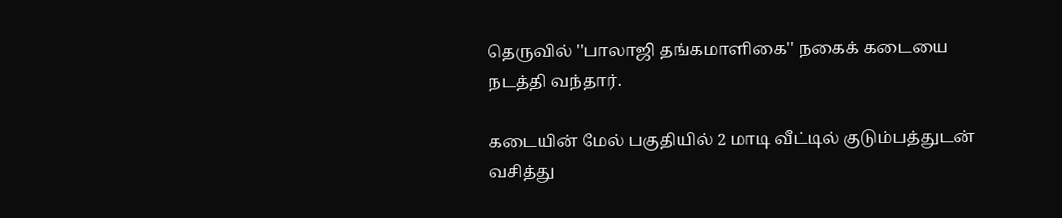தெருவில் ''பாலாஜி தங்கமாளிகை'' நகைக் கடையை நடத்தி வந்தார்.

கடையின் மேல் பகுதியில் 2 மாடி வீட்டில் குடும்பத்துடன் வசித்து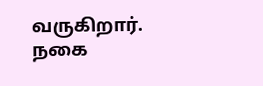வருகிறார். நகை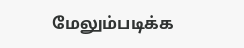மேலும்படிக்க